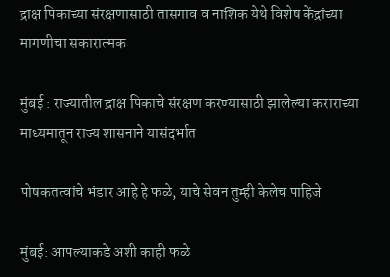द्राक्ष पिकाच्या संरक्षणासाठी तासगाव व नाशिक येथे विशेष केंद्रांच्या मागणीचा सकारात्मक

मुंबई : राज्यातील द्राक्ष पिकाचे संरक्षण करण्यासाठी झालेल्या कराराच्या माध्यमातून राज्य शासनाने यासंदर्भात

पोषकतत्वांचे भंडार आहे हे फळे, याचे सेवन तुम्ही केलेच पाहिजे

मुंबई: आपल्याकडे अशी काही फळे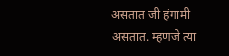असतात जी हंगामी असतात. म्हणजे त्या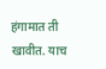हंगामात ती खावीत. याच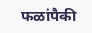फळांपैकी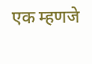एक म्हणजे